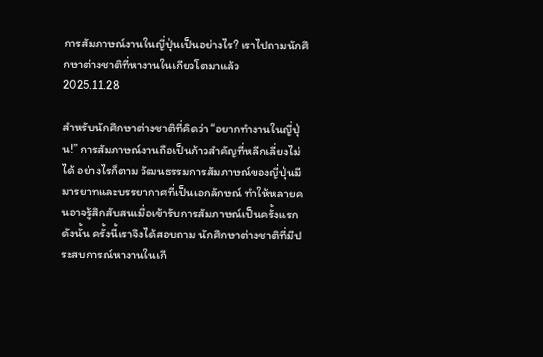การสัมภาษณ์งานในญี่ปุ่นเป็นอย่างไร? เราไปถามนักศึกษาต่างชาติที่หางานในเกียวโตมาแล้ว
2025.11.28

สำหรับนักศึกษาต่างชาติที่คิดว่า “อยากทำงานในญี่ปุ่น!” การสัมภาษณ์งานถือเป็นก้าวสำคัญที่หลีกเลี่ยงไม่ได้ อย่างไรก็ตาม วัฒนธรรมการสัมภาษณ์ของญี่ปุ่นมีมารยาทและบรรยากาศที่เป็นเอกลักษณ์ ทำให้หลายคนอาจรู้สึกสับสนเมื่อเข้ารับการสัมภาษณ์เป็นครั้งแรก
ดังนั้น ครั้งนี้เราจึงได้สอบถาม นักศึกษาต่างชาติที่มีประสบการณ์หางานในเกี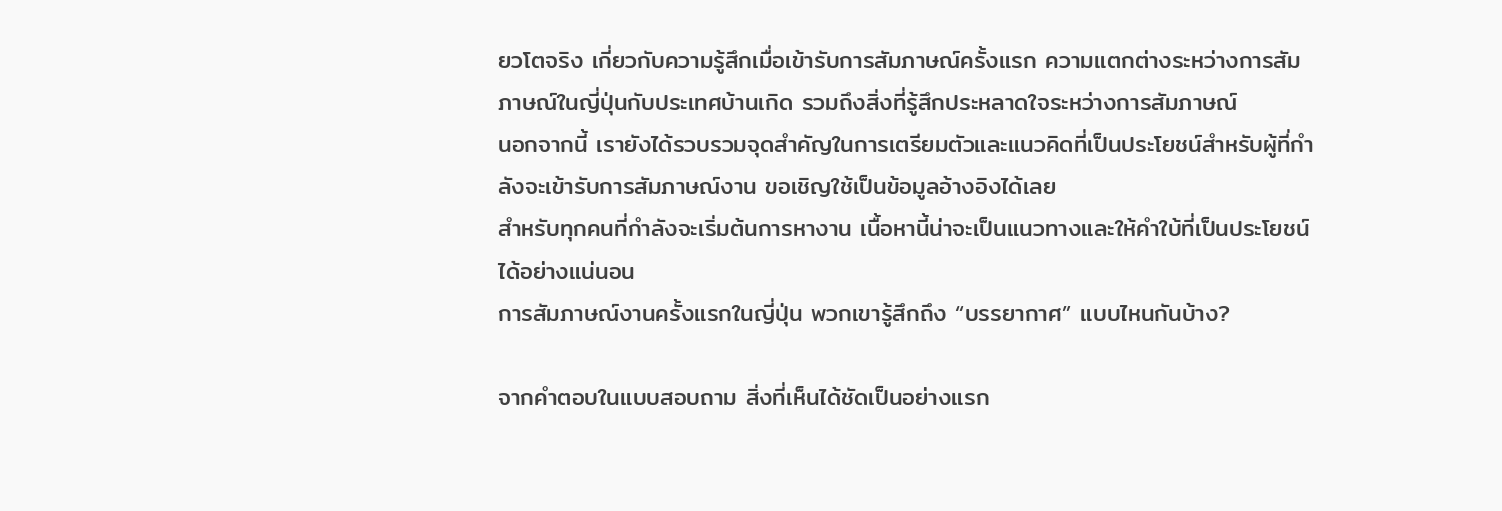ยวโตจริง เกี่ยวกับความรู้สึกเมื่อเข้ารับการสัมภาษณ์ครั้งแรก ความแตกต่างระหว่างการสัมภาษณ์ในญี่ปุ่นกับประเทศบ้านเกิด รวมถึงสิ่งที่รู้สึกประหลาดใจระหว่างการสัมภาษณ์
นอกจากนี้ เรายังได้รวบรวมจุดสำคัญในการเตรียมตัวและแนวคิดที่เป็นประโยชน์สำหรับผู้ที่กำลังจะเข้ารับการสัมภาษณ์งาน ขอเชิญใช้เป็นข้อมูลอ้างอิงได้เลย
สำหรับทุกคนที่กำลังจะเริ่มต้นการหางาน เนื้อหานี้น่าจะเป็นแนวทางและให้คำใบ้ที่เป็นประโยชน์ได้อย่างแน่นอน
การสัมภาษณ์งานครั้งแรกในญี่ปุ่น พวกเขารู้สึกถึง “บรรยากาศ” แบบไหนกันบ้าง?

จากคำตอบในแบบสอบถาม สิ่งที่เห็นได้ชัดเป็นอย่างแรก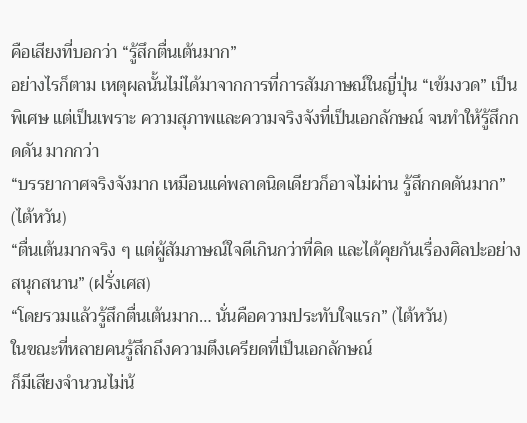คือเสียงที่บอกว่า “รู้สึกตื่นเต้นมาก”
อย่างไรก็ตาม เหตุผลนั้นไม่ได้มาจากการที่การสัมภาษณ์ในญี่ปุ่น “เข้มงวด” เป็นพิเศษ แต่เป็นเพราะ ความสุภาพและความจริงจังที่เป็นเอกลักษณ์ จนทำให้รู้สึกกดดัน มากกว่า
“บรรยากาศจริงจังมาก เหมือนแค่พลาดนิดเดียวก็อาจไม่ผ่าน รู้สึกกดดันมาก” (ไต้หวัน)
“ตื่นเต้นมากจริง ๆ แต่ผู้สัมภาษณ์ใจดีเกินกว่าที่คิด และได้คุยกันเรื่องศิลปะอย่างสนุกสนาน” (ฝรั่งเศส)
“โดยรวมแล้วรู้สึกตื่นเต้นมาก… นั่นคือความประทับใจแรก” (ไต้หวัน)
ในขณะที่หลายคนรู้สึกถึงความตึงเครียดที่เป็นเอกลักษณ์
ก็มีเสียงจำนวนไม่น้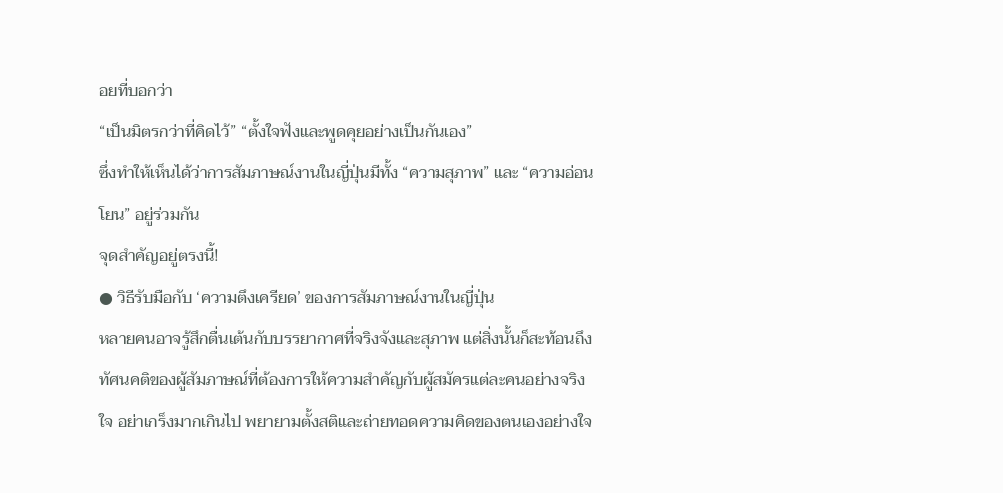อยที่บอกว่า
“เป็นมิตรกว่าที่คิดไว้” “ตั้งใจฟังและพูดคุยอย่างเป็นกันเอง”
ซึ่งทำให้เห็นได้ว่าการสัมภาษณ์งานในญี่ปุ่นมีทั้ง “ความสุภาพ” และ “ความอ่อนโยน” อยู่ร่วมกัน
จุดสำคัญอยู่ตรงนี้!
● วิธีรับมือกับ ‘ความตึงเครียด’ ของการสัมภาษณ์งานในญี่ปุ่น
หลายคนอาจรู้สึกตื่นเต้นกับบรรยากาศที่จริงจังและสุภาพ แต่สิ่งนั้นก็สะท้อนถึงทัศนคติของผู้สัมภาษณ์ที่ต้องการให้ความสำคัญกับผู้สมัครแต่ละคนอย่างจริงใจ อย่าเกร็งมากเกินไป พยายามตั้งสติและถ่ายทอดความคิดของตนเองอย่างใจ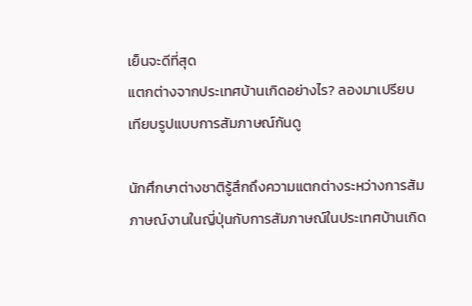เย็นจะดีที่สุด
แตกต่างจากประเทศบ้านเกิดอย่างไร? ลองมาเปรียบเทียบรูปแบบการสัมภาษณ์กันดู

นักศึกษาต่างชาติรู้สึกถึงความแตกต่างระหว่างการสัมภาษณ์งานในญี่ปุ่นกับการสัมภาษณ์ในประเทศบ้านเกิด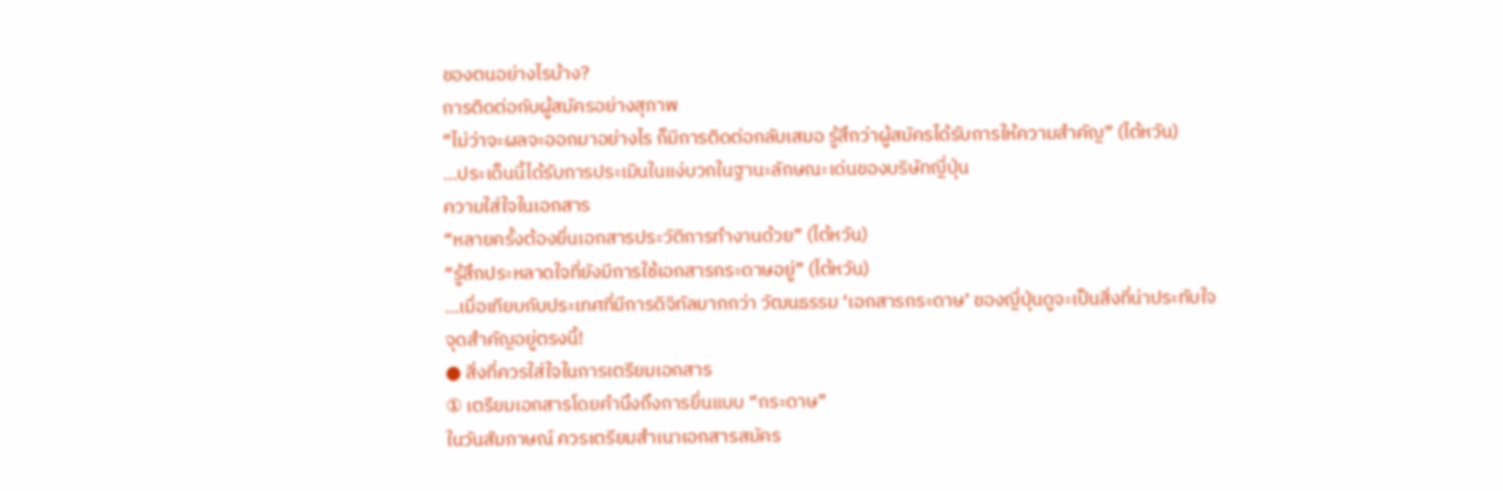ของตนอย่างไรบ้าง?
การติดต่อกับผู้สมัครอย่างสุภาพ
“ไม่ว่าจะผลจะออกมาอย่างไร ก็มีการติดต่อกลับเสมอ รู้สึกว่าผู้สมัครได้รับการให้ความสำคัญ” (ไต้หวัน)
…ประเด็นนี้ได้รับการประเมินในแง่บวกในฐานะลักษณะเด่นของบริษัทญี่ปุ่น
ความใส่ใจในเอกสาร
“หลายครั้งต้องยื่นเอกสารประวัติการทำงานด้วย” (ไต้หวัน)
“รู้สึกประหลาดใจที่ยังมีการใช้เอกสารกระดาษอยู่” (ไต้หวัน)
…เมื่อเทียบกับประเทศที่มีการดิจิทัลมากกว่า วัฒนธรรม ‘เอกสารกระดาษ’ ของญี่ปุ่นดูจะเป็นสิ่งที่น่าประทับใจ
จุดสำคัญอยู่ตรงนี้!
● สิ่งที่ควรใส่ใจในการเตรียมเอกสาร
① เตรียมเอกสารโดยคำนึงถึงการยื่นแบบ “กระดาษ”
ในวันสัมภาษณ์ ควรเตรียมสำเนาเอกสารสมัคร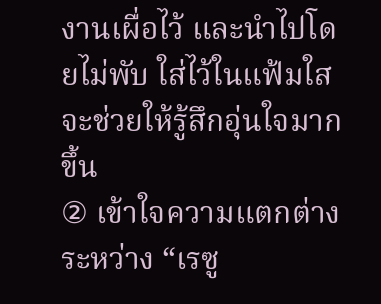งานเผื่อไว้ และนำไปโดยไม่พับ ใส่ไว้ในแฟ้มใส จะช่วยให้รู้สึกอุ่นใจมากขึ้น
② เข้าใจความแตกต่างระหว่าง “เรซู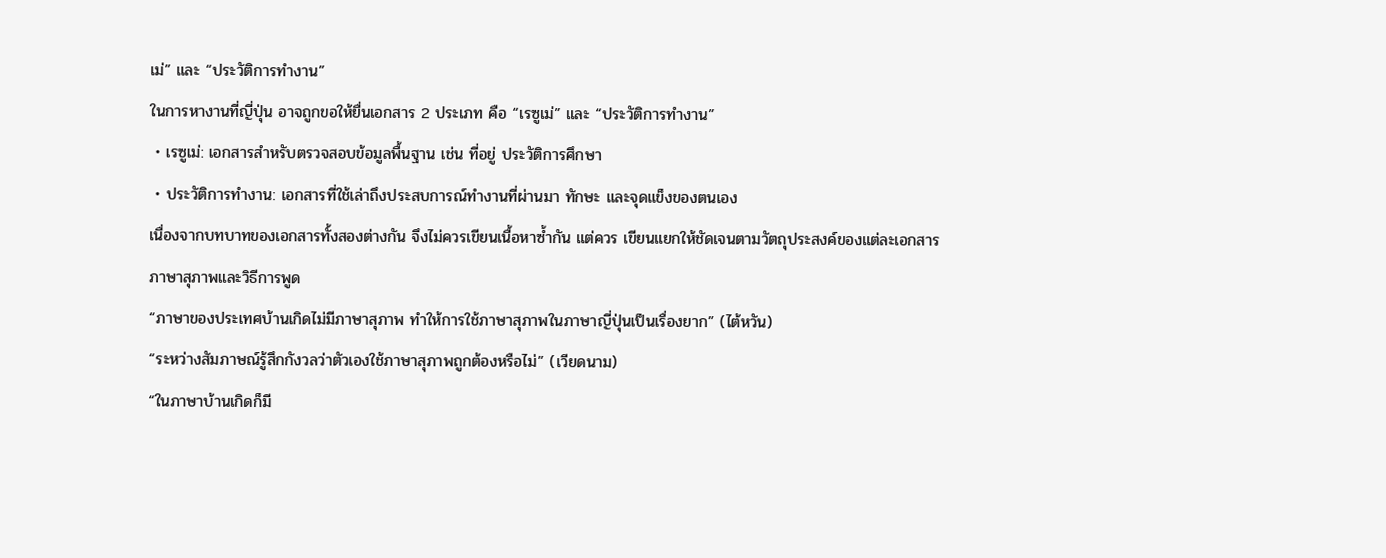เม่” และ “ประวัติการทำงาน”
ในการหางานที่ญี่ปุ่น อาจถูกขอให้ยื่นเอกสาร 2 ประเภท คือ “เรซูเม่” และ “ประวัติการทำงาน”
・เรซูเม่: เอกสารสำหรับตรวจสอบข้อมูลพื้นฐาน เช่น ที่อยู่ ประวัติการศึกษา
・ประวัติการทำงาน: เอกสารที่ใช้เล่าถึงประสบการณ์ทำงานที่ผ่านมา ทักษะ และจุดแข็งของตนเอง
เนื่องจากบทบาทของเอกสารทั้งสองต่างกัน จึงไม่ควรเขียนเนื้อหาซ้ำกัน แต่ควร เขียนแยกให้ชัดเจนตามวัตถุประสงค์ของแต่ละเอกสาร
ภาษาสุภาพและวิธีการพูด
“ภาษาของประเทศบ้านเกิดไม่มีภาษาสุภาพ ทำให้การใช้ภาษาสุภาพในภาษาญี่ปุ่นเป็นเรื่องยาก” (ไต้หวัน)
“ระหว่างสัมภาษณ์รู้สึกกังวลว่าตัวเองใช้ภาษาสุภาพถูกต้องหรือไม่” (เวียดนาม)
“ในภาษาบ้านเกิดก็มี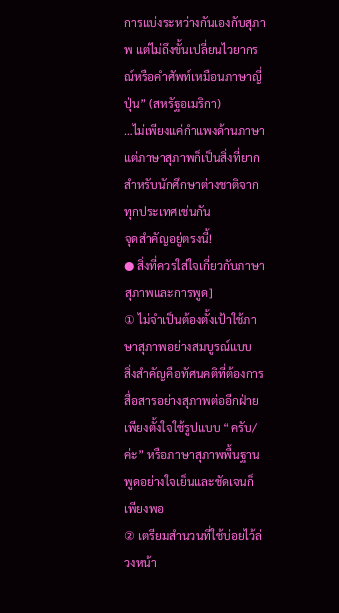การแบ่งระหว่างกันเองกับสุภาพ แต่ไม่ถึงขั้นเปลี่ยนไวยากรณ์หรือคำศัพท์เหมือนภาษาญี่ปุ่น” (สหรัฐอเมริกา)
…ไม่เพียงแค่กำแพงด้านภาษา แต่ภาษาสุภาพก็เป็นสิ่งที่ยากสำหรับนักศึกษาต่างชาติจากทุกประเทศเช่นกัน
จุดสำคัญอยู่ตรงนี้!
● สิ่งที่ควรใส่ใจเกี่ยวกับภาษาสุภาพและการพูด]
① ไม่จำเป็นต้องตั้งเป้าใช้ภาษาสุภาพอย่างสมบูรณ์แบบ
สิ่งสำคัญคือทัศนคติที่ต้องการสื่อสารอย่างสุภาพต่ออีกฝ่าย เพียงตั้งใจใช้รูปแบบ “ครับ/ค่ะ” หรือภาษาสุภาพพื้นฐาน พูดอย่างใจเย็นและชัดเจนก็เพียงพอ
② เตรียมสำนวนที่ใช้บ่อยไว้ล่วงหน้า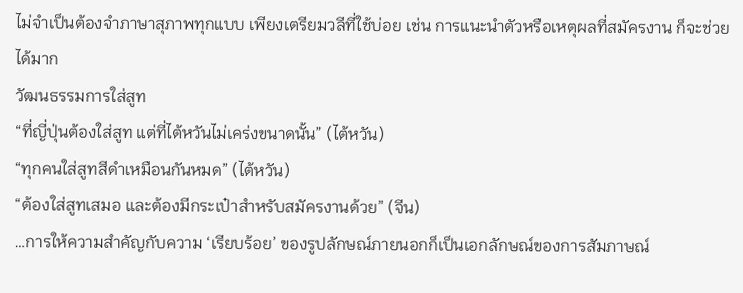ไม่จำเป็นต้องจำภาษาสุภาพทุกแบบ เพียงเตรียมวลีที่ใช้บ่อย เช่น การแนะนำตัวหรือเหตุผลที่สมัครงาน ก็จะช่วยได้มาก
วัฒนธรรมการใส่สูท
“ที่ญี่ปุ่นต้องใส่สูท แต่ที่ไต้หวันไม่เคร่งขนาดนั้น” (ไต้หวัน)
“ทุกคนใส่สูทสีดำเหมือนกันหมด” (ไต้หวัน)
“ต้องใส่สูทเสมอ และต้องมีกระเป๋าสำหรับสมัครงานด้วย” (จีน)
…การให้ความสำคัญกับความ ‘เรียบร้อย’ ของรูปลักษณ์ภายนอกก็เป็นเอกลักษณ์ของการสัมภาษณ์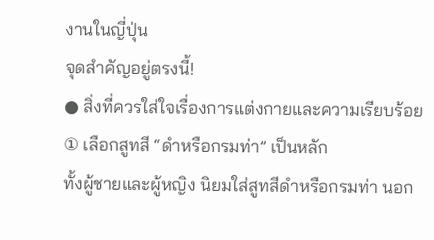งานในญี่ปุ่น
จุดสำคัญอยู่ตรงนี้!
● สิ่งที่ควรใส่ใจเรื่องการแต่งกายและความเรียบร้อย
① เลือกสูทสี “ดำหรือกรมท่า” เป็นหลัก
ทั้งผู้ชายและผู้หญิง นิยมใส่สูทสีดำหรือกรมท่า นอก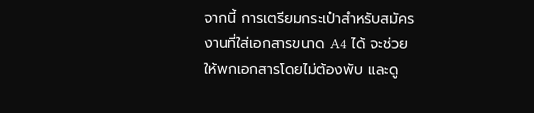จากนี้ การเตรียมกระเป๋าสำหรับสมัครงานที่ใส่เอกสารขนาด A4 ได้ จะช่วยให้พกเอกสารโดยไม่ต้องพับ และดู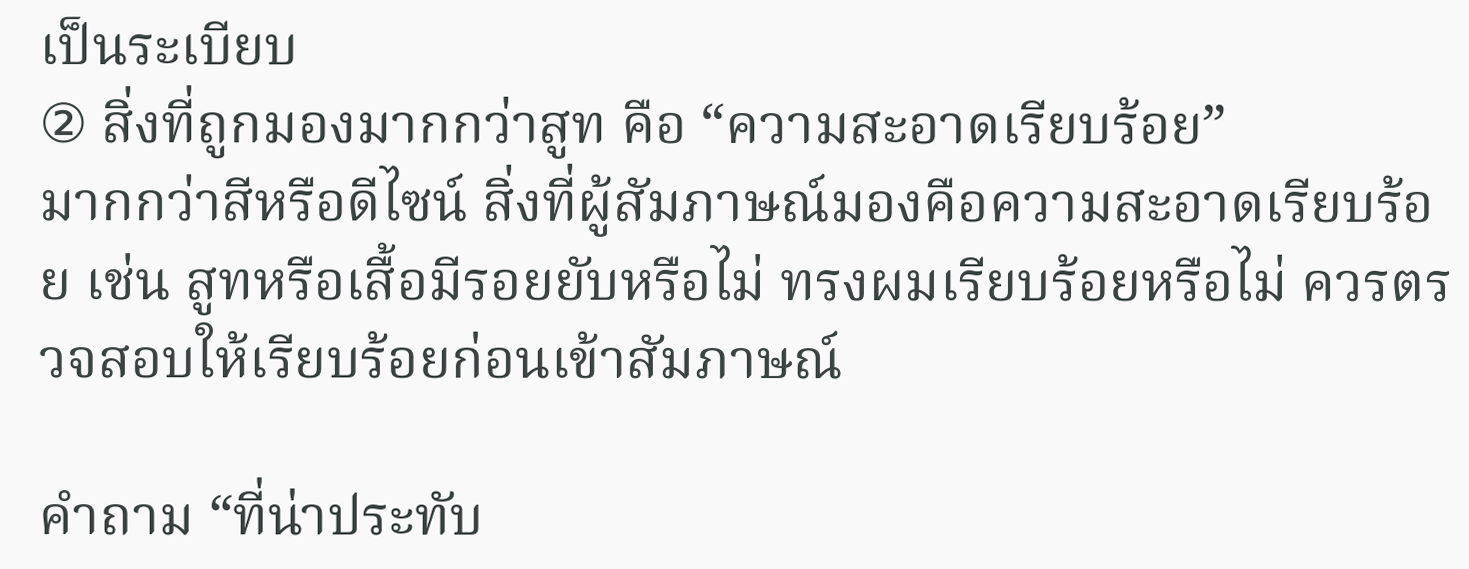เป็นระเบียบ
② สิ่งที่ถูกมองมากกว่าสูท คือ “ความสะอาดเรียบร้อย”
มากกว่าสีหรือดีไซน์ สิ่งที่ผู้สัมภาษณ์มองคือความสะอาดเรียบร้อย เช่น สูทหรือเสื้อมีรอยยับหรือไม่ ทรงผมเรียบร้อยหรือไม่ ควรตรวจสอบให้เรียบร้อยก่อนเข้าสัมภาษณ์

คำถาม “ที่น่าประทับ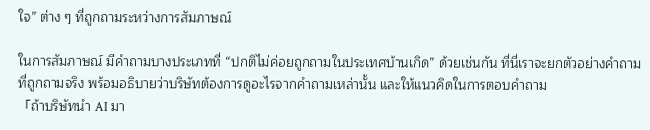ใจ” ต่าง ๆ ที่ถูกถามระหว่างการสัมภาษณ์

ในการสัมภาษณ์ มีคำถามบางประเภทที่ “ปกติไม่ค่อยถูกถามในประเทศบ้านเกิด” ด้วยเช่นกัน ที่นี่เราจะยกตัวอย่างคำถามที่ถูกถามจริง พร้อมอธิบายว่าบริษัทต้องการดูอะไรจากคำถามเหล่านั้น และให้แนวคิดในการตอบคำถาม
「ถ้าบริษัทนำ AI มา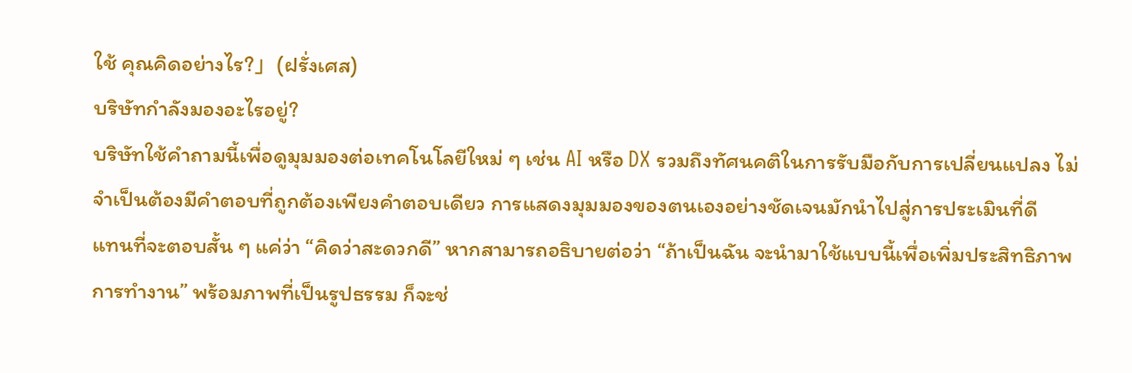ใช้ คุณคิดอย่างไร?」(ฝรั่งเศส)
บริษัทกำลังมองอะไรอยู่?
บริษัทใช้คำถามนี้เพื่อดูมุมมองต่อเทคโนโลยีใหม่ ๆ เช่น AI หรือ DX รวมถึงทัศนคติในการรับมือกับการเปลี่ยนแปลง ไม่จำเป็นต้องมีคำตอบที่ถูกต้องเพียงคำตอบเดียว การแสดงมุมมองของตนเองอย่างชัดเจนมักนำไปสู่การประเมินที่ดี
แทนที่จะตอบสั้น ๆ แค่ว่า “คิดว่าสะดวกดี” หากสามารถอธิบายต่อว่า “ถ้าเป็นฉัน จะนำมาใช้แบบนี้เพื่อเพิ่มประสิทธิภาพการทำงาน” พร้อมภาพที่เป็นรูปธรรม ก็จะช่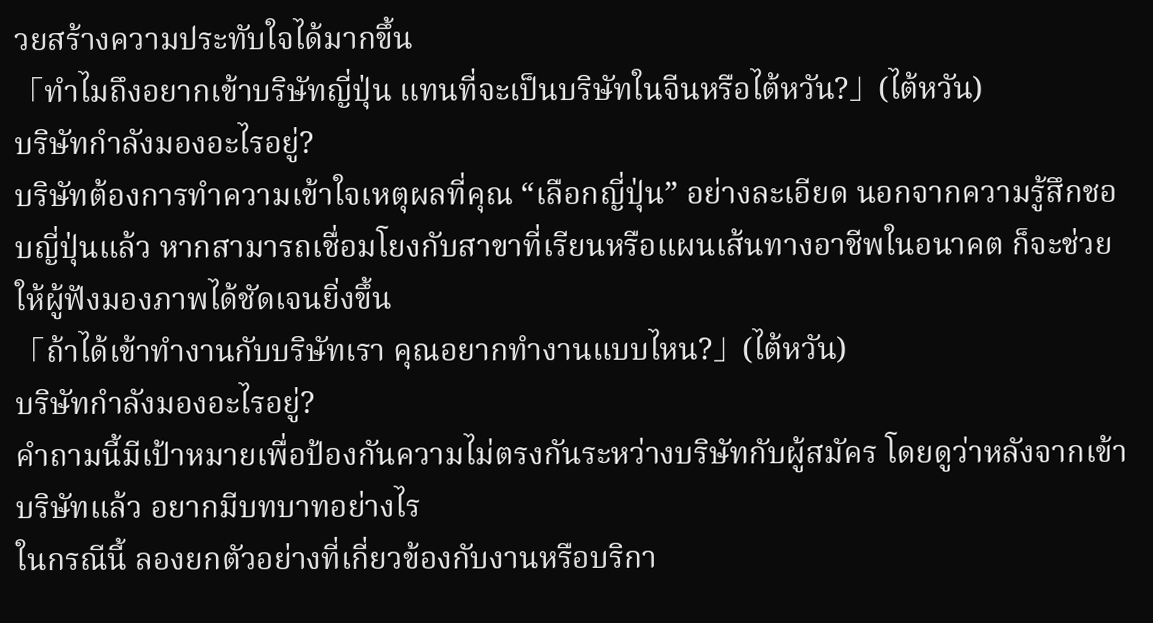วยสร้างความประทับใจได้มากขึ้น
「ทำไมถึงอยากเข้าบริษัทญี่ปุ่น แทนที่จะเป็นบริษัทในจีนหรือไต้หวัน?」(ไต้หวัน)
บริษัทกำลังมองอะไรอยู่?
บริษัทต้องการทำความเข้าใจเหตุผลที่คุณ “เลือกญี่ปุ่น” อย่างละเอียด นอกจากความรู้สึกชอบญี่ปุ่นแล้ว หากสามารถเชื่อมโยงกับสาขาที่เรียนหรือแผนเส้นทางอาชีพในอนาคต ก็จะช่วยให้ผู้ฟังมองภาพได้ชัดเจนยิ่งขึ้น
「ถ้าได้เข้าทำงานกับบริษัทเรา คุณอยากทำงานแบบไหน?」(ไต้หวัน)
บริษัทกำลังมองอะไรอยู่?
คำถามนี้มีเป้าหมายเพื่อป้องกันความไม่ตรงกันระหว่างบริษัทกับผู้สมัคร โดยดูว่าหลังจากเข้าบริษัทแล้ว อยากมีบทบาทอย่างไร
ในกรณีนี้ ลองยกตัวอย่างที่เกี่ยวข้องกับงานหรือบริกา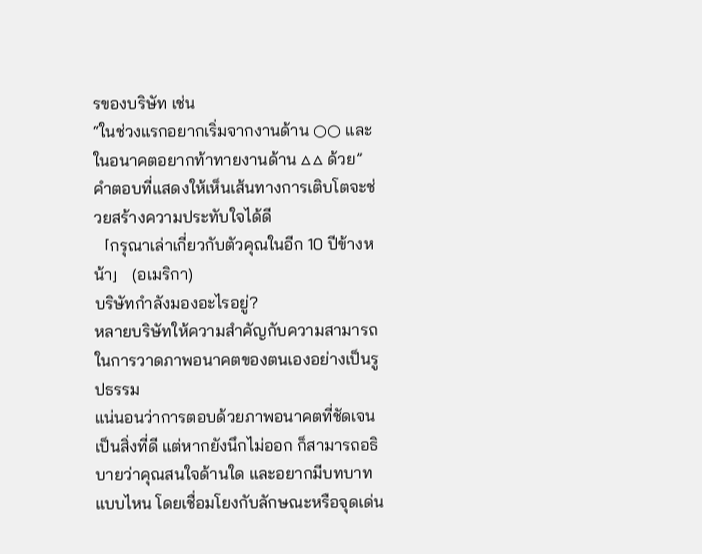รของบริษัท เช่น
“ในช่วงแรกอยากเริ่มจากงานด้าน ○○ และในอนาคตอยากท้าทายงานด้าน △△ ด้วย”
คำตอบที่แสดงให้เห็นเส้นทางการเติบโตจะช่วยสร้างความประทับใจได้ดี
「กรุณาเล่าเกี่ยวกับตัวคุณในอีก 10 ปีข้างหน้า」 (อเมริกา)
บริษัทกำลังมองอะไรอยู่?
หลายบริษัทให้ความสำคัญกับความสามารถในการวาดภาพอนาคตของตนเองอย่างเป็นรูปธรรม
แน่นอนว่าการตอบด้วยภาพอนาคตที่ชัดเจนเป็นสิ่งที่ดี แต่หากยังนึกไม่ออก ก็สามารถอธิบายว่าคุณสนใจด้านใด และอยากมีบทบาทแบบไหน โดยเชื่อมโยงกับลักษณะหรือจุดเด่น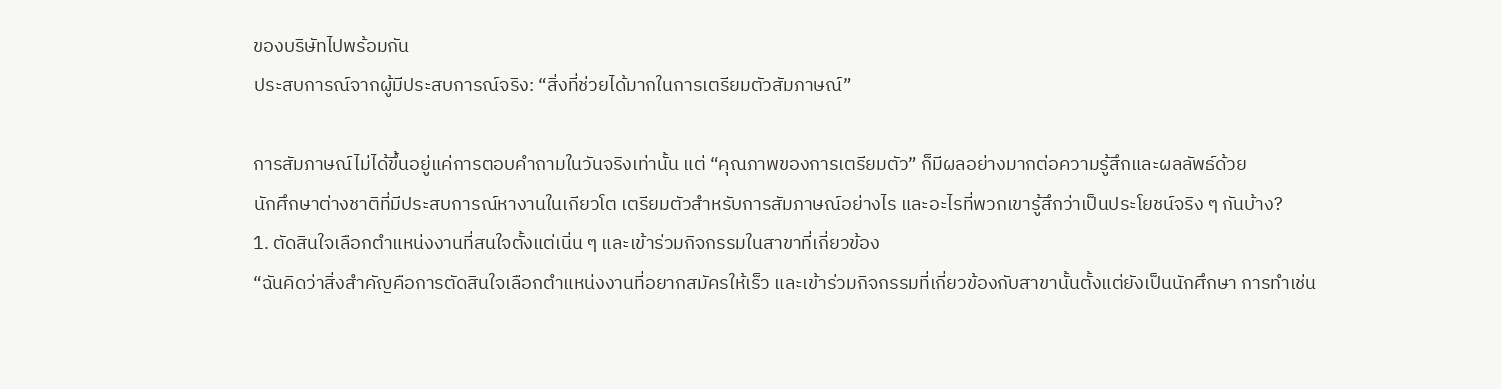ของบริษัทไปพร้อมกัน
ประสบการณ์จากผู้มีประสบการณ์จริง: “สิ่งที่ช่วยได้มากในการเตรียมตัวสัมภาษณ์”

การสัมภาษณ์ไม่ได้ขึ้นอยู่แค่การตอบคำถามในวันจริงเท่านั้น แต่ “คุณภาพของการเตรียมตัว” ก็มีผลอย่างมากต่อความรู้สึกและผลลัพธ์ด้วย
นักศึกษาต่างชาติที่มีประสบการณ์หางานในเกียวโต เตรียมตัวสำหรับการสัมภาษณ์อย่างไร และอะไรที่พวกเขารู้สึกว่าเป็นประโยชน์จริง ๆ กันบ้าง?
1. ตัดสินใจเลือกตำแหน่งงานที่สนใจตั้งแต่เนิ่น ๆ และเข้าร่วมกิจกรรมในสาขาที่เกี่ยวข้อง
“ฉันคิดว่าสิ่งสำคัญคือการตัดสินใจเลือกตำแหน่งงานที่อยากสมัครให้เร็ว และเข้าร่วมกิจกรรมที่เกี่ยวข้องกับสาขานั้นตั้งแต่ยังเป็นนักศึกษา การทำเช่น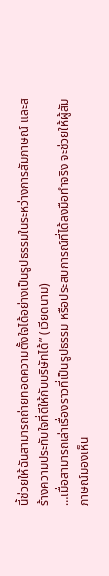นี้ช่วยให้ฉันสามารถถ่ายทอดความตั้งใจได้อย่างเป็นรูปธรรมในระหว่างการสัมภาษณ์ และสร้างความประทับใจที่ดีให้กับบริษัทได้” (เวียดนาม)
…เมื่อสามารถเล่าเรื่องราวที่เป็นรูปธรรม หรือประสบการณ์ที่ได้ลงมือทำจริง จะช่วยให้ผู้สัมภาษณ์มองเห็น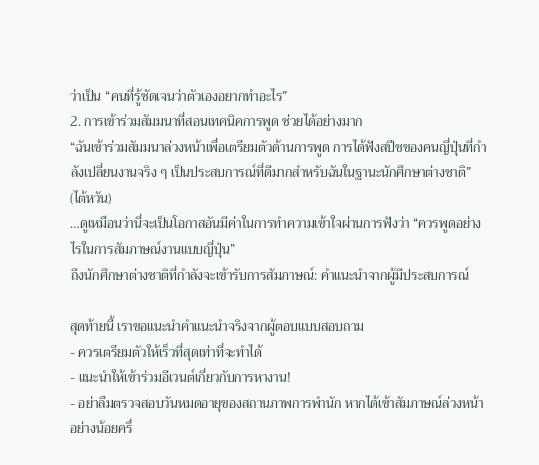ว่าเป็น “คนที่รู้ชัดเจนว่าตัวเองอยากทำอะไร”
2. การเข้าร่วมสัมมนาที่สอนเทคนิคการพูด ช่วยได้อย่างมาก
“ฉันเข้าร่วมสัมมนาล่วงหน้าเพื่อเตรียมตัวด้านการพูด การได้ฟังสปีชของคนญี่ปุ่นที่กำลังเปลี่ยนงานจริง ๆ เป็นประสบการณ์ที่ดีมากสำหรับฉันในฐานะนักศึกษาต่างชาติ” (ไต้หวัน)
…ดูเหมือนว่านี่จะเป็นโอกาสอันมีค่าในการทำความเข้าใจผ่านการฟังว่า “ควรพูดอย่างไรในการสัมภาษณ์งานแบบญี่ปุ่น”
ถึงนักศึกษาต่างชาติที่กำลังจะเข้ารับการสัมภาษณ์: คำแนะนำจากผู้มีประสบการณ์

สุดท้ายนี้ เราขอแนะนำคำแนะนำจริงจากผู้ตอบแบบสอบถาม
- ควรเตรียมตัวให้เร็วที่สุดเท่าที่จะทำได้
- แนะนำให้เข้าร่วมอีเวนต์เกี่ยวกับการหางาน!
- อย่าลืมตรวจสอบวันหมดอายุของสถานภาพการพำนัก หากได้เข้าสัมภาษณ์ล่วงหน้าอย่างน้อยครึ่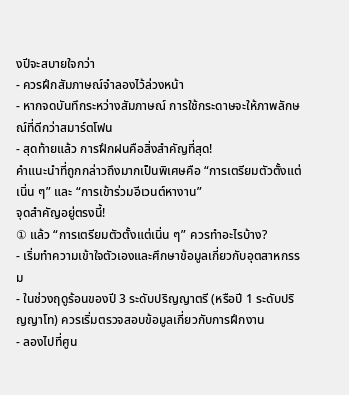งปีจะสบายใจกว่า
- ควรฝึกสัมภาษณ์จำลองไว้ล่วงหน้า
- หากจดบันทึกระหว่างสัมภาษณ์ การใช้กระดาษจะให้ภาพลักษณ์ที่ดีกว่าสมาร์ตโฟน
- สุดท้ายแล้ว การฝึกฝนคือสิ่งสำคัญที่สุด!
คำแนะนำที่ถูกกล่าวถึงมากเป็นพิเศษคือ “การเตรียมตัวตั้งแต่เนิ่น ๆ” และ “การเข้าร่วมอีเวนต์หางาน”
จุดสำคัญอยู่ตรงนี้!
① แล้ว “การเตรียมตัวตั้งแต่เนิ่น ๆ” ควรทำอะไรบ้าง?
- เริ่มทำความเข้าใจตัวเองและศึกษาข้อมูลเกี่ยวกับอุตสาหกรรม
- ในช่วงฤดูร้อนของปี 3 ระดับปริญญาตรี (หรือปี 1 ระดับปริญญาโท) ควรเริ่มตรวจสอบข้อมูลเกี่ยวกับการฝึกงาน
- ลองไปที่ศูน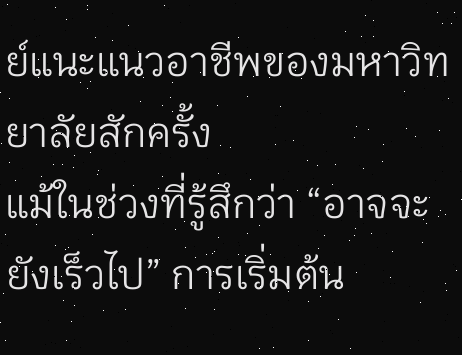ย์แนะแนวอาชีพของมหาวิทยาลัยสักครั้ง
แม้ในช่วงที่รู้สึกว่า “อาจจะยังเร็วไป” การเริ่มต้น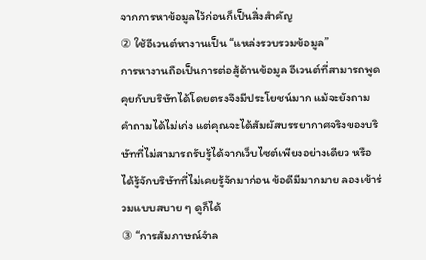จากการหาข้อมูลไว้ก่อนก็เป็นสิ่งสำคัญ
② ใช้อีเวนต์หางานเป็น “แหล่งรวบรวมข้อมูล”
การหางานถือเป็นการต่อสู้ด้านข้อมูล อีเวนต์ที่สามารถพูดคุยกับบริษัทได้โดยตรงจึงมีประโยชน์มาก แม้จะยังถามคำถามได้ไม่เก่ง แต่คุณจะได้สัมผัสบรรยากาศจริงของบริษัทที่ไม่สามารถรับรู้ได้จากเว็บไซต์เพียงอย่างเดียว หรือได้รู้จักบริษัทที่ไม่เคยรู้จักมาก่อน ข้อดีมีมากมาย ลองเข้าร่วมแบบสบาย ๆ ดูก็ได้
③ “การสัมภาษณ์จำล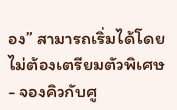อง” สามารถเริ่มได้โดยไม่ต้องเตรียมตัวพิเศษ
- จองคิวกับศู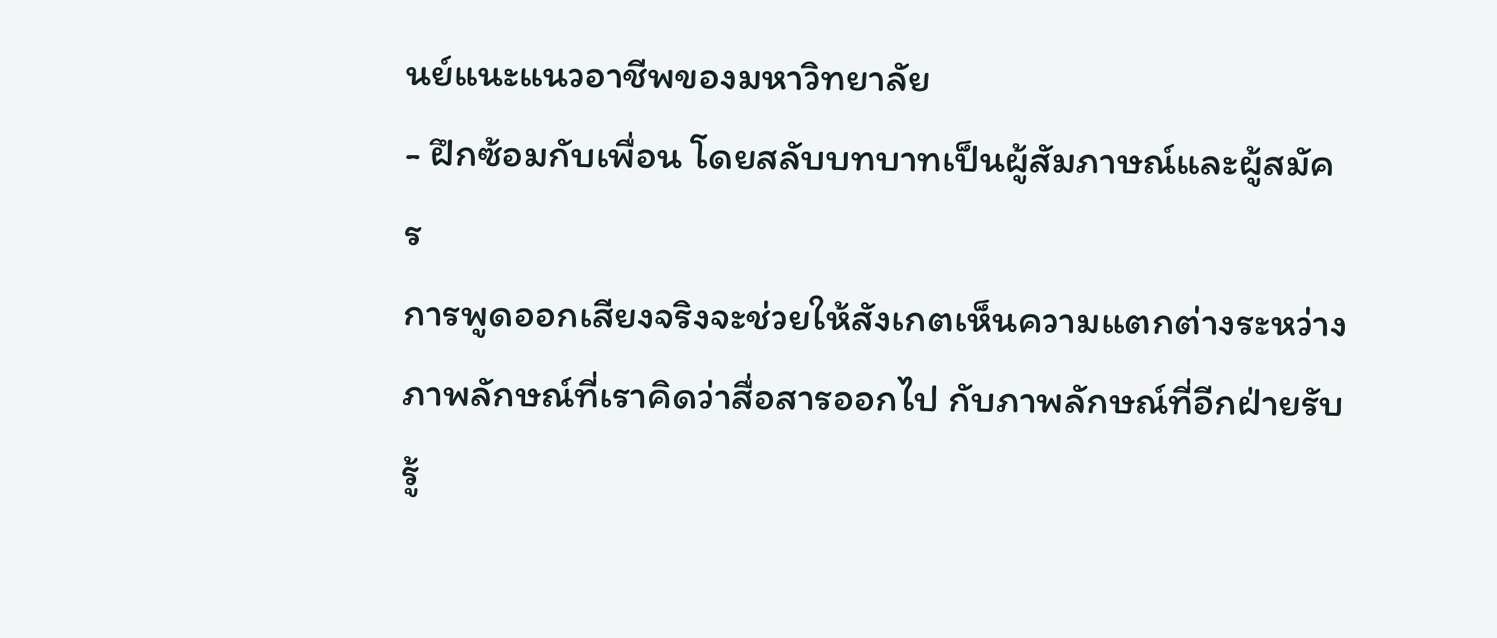นย์แนะแนวอาชีพของมหาวิทยาลัย
- ฝึกซ้อมกับเพื่อน โดยสลับบทบาทเป็นผู้สัมภาษณ์และผู้สมัคร
การพูดออกเสียงจริงจะช่วยให้สังเกตเห็นความแตกต่างระหว่างภาพลักษณ์ที่เราคิดว่าสื่อสารออกไป กับภาพลักษณ์ที่อีกฝ่ายรับรู้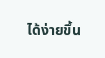ได้ง่ายขึ้น